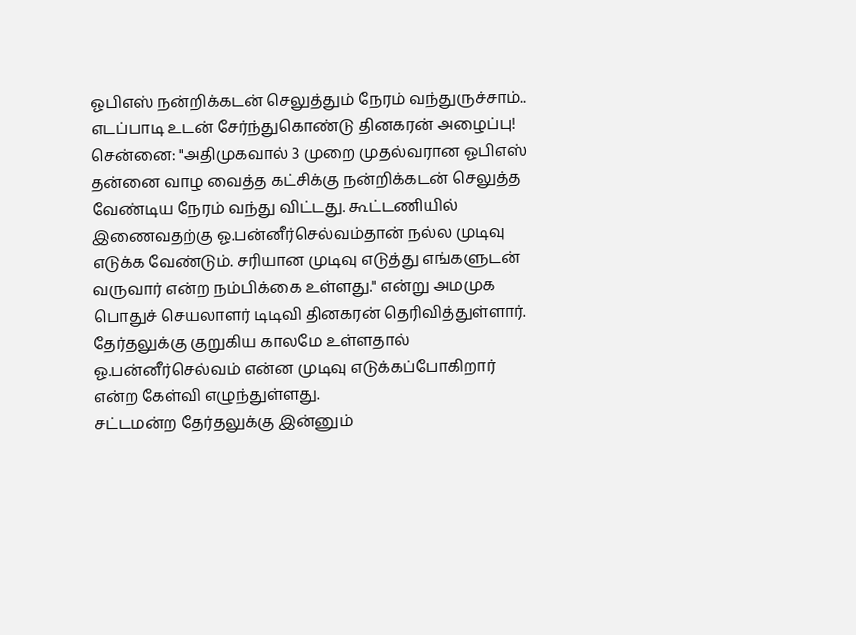ஓபிஎஸ் நன்றிக்கடன் செலுத்தும் நேரம் வந்துருச்சாம்.. எடப்பாடி உடன் சேர்ந்துகொண்டு தினகரன் அழைப்பு!
சென்னை: "அதிமுகவால் 3 முறை முதல்வரான ஓபிஎஸ் தன்னை வாழ வைத்த கட்சிக்கு நன்றிக்கடன் செலுத்த வேண்டிய நேரம் வந்து விட்டது. கூட்டணியில் இணைவதற்கு ஓ.பன்னீர்செல்வம்தான் நல்ல முடிவு எடுக்க வேண்டும். சரியான முடிவு எடுத்து எங்களுடன் வருவார் என்ற நம்பிக்கை உள்ளது." என்று அமமுக பொதுச் செயலாளர் டிடிவி தினகரன் தெரிவித்துள்ளார். தேர்தலுக்கு குறுகிய காலமே உள்ளதால் ஓ.பன்னீர்செல்வம் என்ன முடிவு எடுக்கப்போகிறார் என்ற கேள்வி எழுந்துள்ளது.
சட்டமன்ற தேர்தலுக்கு இன்னும்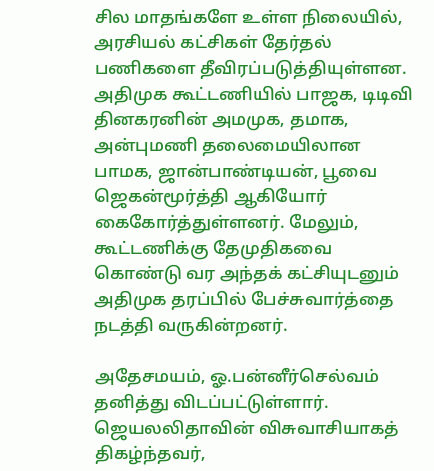சில மாதங்களே உள்ள நிலையில், அரசியல் கட்சிகள் தேர்தல் பணிகளை தீவிரப்படுத்தியுள்ளன. அதிமுக கூட்டணியில் பாஜக, டிடிவி தினகரனின் அமமுக, தமாக, அன்புமணி தலைமையிலான பாமக, ஜான்பாண்டியன், பூவை ஜெகன்மூர்த்தி ஆகியோர் கைகோர்த்துள்ளனர். மேலும், கூட்டணிக்கு தேமுதிகவை கொண்டு வர அந்தக் கட்சியுடனும் அதிமுக தரப்பில் பேச்சுவார்த்தை நடத்தி வருகின்றனர்.

அதேசமயம், ஓ.பன்னீர்செல்வம் தனித்து விடப்பட்டுள்ளார். ஜெயலலிதாவின் விசுவாசியாகத் திகழ்ந்தவர்,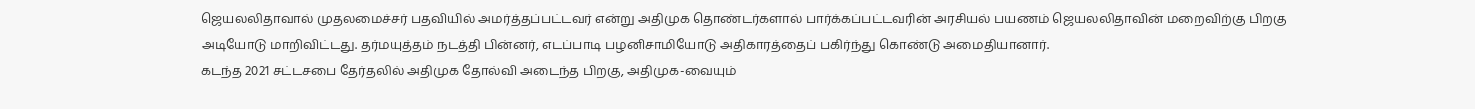ஜெயலலிதாவால் முதலமைச்சர் பதவியில் அமர்த்தப்பட்டவர் என்று அதிமுக தொண்டர்களால் பார்க்கப்பட்டவரின் அரசியல் பயணம் ஜெயலலிதாவின் மறைவிற்கு பிறகு அடியோடு மாறிவிட்டது. தர்மயுத்தம் நடத்தி பின்னர், எடப்பாடி பழனிசாமியோடு அதிகாரத்தைப் பகிர்ந்து கொண்டு அமைதியானார்.
கடந்த 2021 சட்டசபை தேர்தலில் அதிமுக தோல்வி அடைந்த பிறகு, அதிமுக-வையும்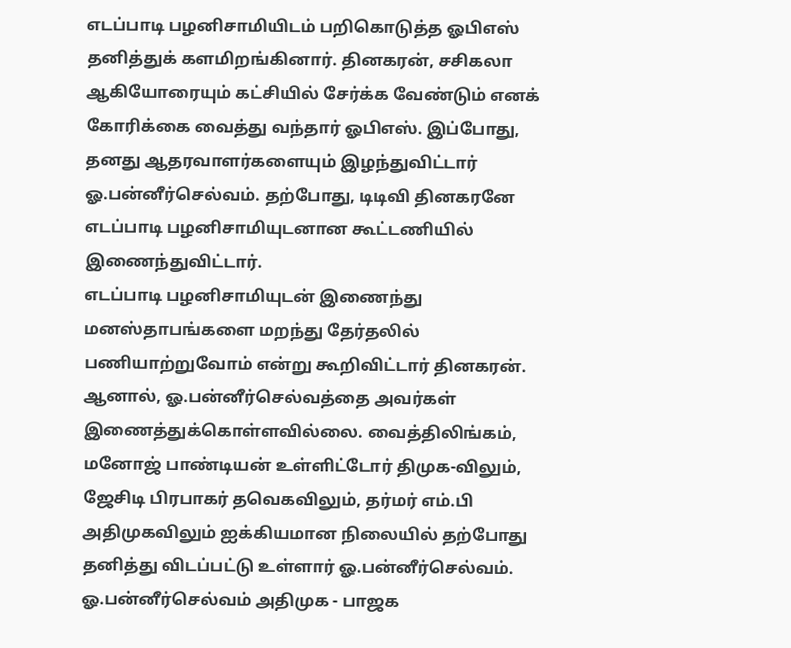எடப்பாடி பழனிசாமியிடம் பறிகொடுத்த ஓபிஎஸ் தனித்துக் களமிறங்கினார். தினகரன், சசிகலா ஆகியோரையும் கட்சியில் சேர்க்க வேண்டும் எனக் கோரிக்கை வைத்து வந்தார் ஓபிஎஸ். இப்போது, தனது ஆதரவாளர்களையும் இழந்துவிட்டார் ஓ.பன்னீர்செல்வம். தற்போது, டிடிவி தினகரனே எடப்பாடி பழனிசாமியுடனான கூட்டணியில் இணைந்துவிட்டார்.
எடப்பாடி பழனிசாமியுடன் இணைந்து மனஸ்தாபங்களை மறந்து தேர்தலில் பணியாற்றுவோம் என்று கூறிவிட்டார் தினகரன். ஆனால், ஓ.பன்னீர்செல்வத்தை அவர்கள் இணைத்துக்கொள்ளவில்லை. வைத்திலிங்கம், மனோஜ் பாண்டியன் உள்ளிட்டோர் திமுக-விலும், ஜேசிடி பிரபாகர் தவெகவிலும், தர்மர் எம்.பி அதிமுகவிலும் ஐக்கியமான நிலையில் தற்போது தனித்து விடப்பட்டு உள்ளார் ஓ.பன்னீர்செல்வம்.
ஓ.பன்னீர்செல்வம் அதிமுக - பாஜக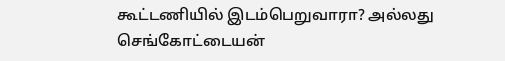கூட்டணியில் இடம்பெறுவாரா? அல்லது செங்கோட்டையன்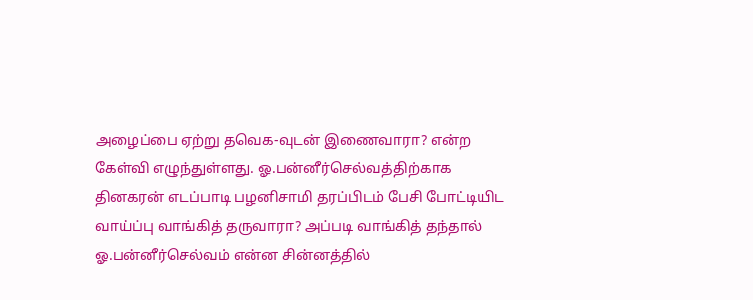அழைப்பை ஏற்று தவெக-வுடன் இணைவாரா? என்ற கேள்வி எழுந்துள்ளது. ஓ.பன்னீர்செல்வத்திற்காக தினகரன் எடப்பாடி பழனிசாமி தரப்பிடம் பேசி போட்டியிட வாய்ப்பு வாங்கித் தருவாரா? அப்படி வாங்கித் தந்தால் ஓ.பன்னீர்செல்வம் என்ன சின்னத்தில்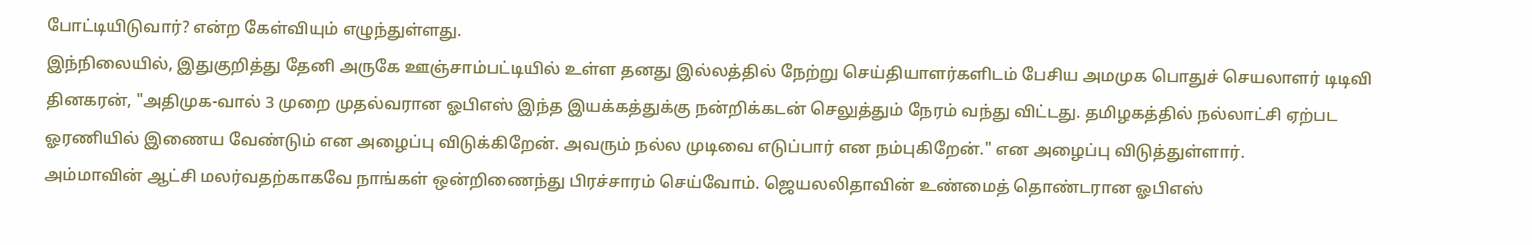போட்டியிடுவார்? என்ற கேள்வியும் எழுந்துள்ளது.
இந்நிலையில், இதுகுறித்து தேனி அருகே ஊஞ்சாம்பட்டியில் உள்ள தனது இல்லத்தில் நேற்று செய்தியாளர்களிடம் பேசிய அமமுக பொதுச் செயலாளர் டிடிவி தினகரன், "அதிமுக-வால் 3 முறை முதல்வரான ஓபிஎஸ் இந்த இயக்கத்துக்கு நன்றிக்கடன் செலுத்தும் நேரம் வந்து விட்டது. தமிழகத்தில் நல்லாட்சி ஏற்பட ஓரணியில் இணைய வேண்டும் என அழைப்பு விடுக்கிறேன். அவரும் நல்ல முடிவை எடுப்பார் என நம்புகிறேன்." என அழைப்பு விடுத்துள்ளார்.
அம்மாவின் ஆட்சி மலர்வதற்காகவே நாங்கள் ஒன்றிணைந்து பிரச்சாரம் செய்வோம். ஜெயலலிதாவின் உண்மைத் தொண்டரான ஓபிஎஸ்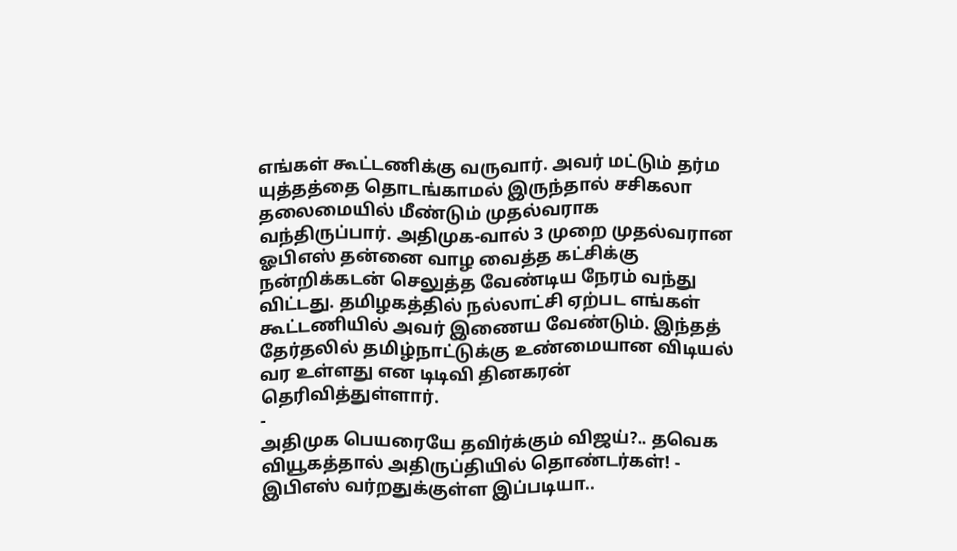எங்கள் கூட்டணிக்கு வருவார். அவர் மட்டும் தர்ம யுத்தத்தை தொடங்காமல் இருந்தால் சசிகலா தலைமையில் மீண்டும் முதல்வராக வந்திருப்பார். அதிமுக-வால் 3 முறை முதல்வரான ஓபிஎஸ் தன்னை வாழ வைத்த கட்சிக்கு நன்றிக்கடன் செலுத்த வேண்டிய நேரம் வந்து விட்டது. தமிழகத்தில் நல்லாட்சி ஏற்பட எங்கள் கூட்டணியில் அவர் இணைய வேண்டும். இந்தத் தேர்தலில் தமிழ்நாட்டுக்கு உண்மையான விடியல் வர உள்ளது என டிடிவி தினகரன் தெரிவித்துள்ளார்.
-
அதிமுக பெயரையே தவிர்க்கும் விஜய்?.. தவெக வியூகத்தால் அதிருப்தியில் தொண்டர்கள்! -
இபிஎஸ் வர்றதுக்குள்ள இப்படியா..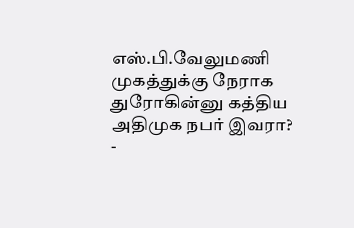எஸ்.பி.வேலுமணி முகத்துக்கு நேராக துரோகின்னு கத்திய அதிமுக நபர் இவரா? -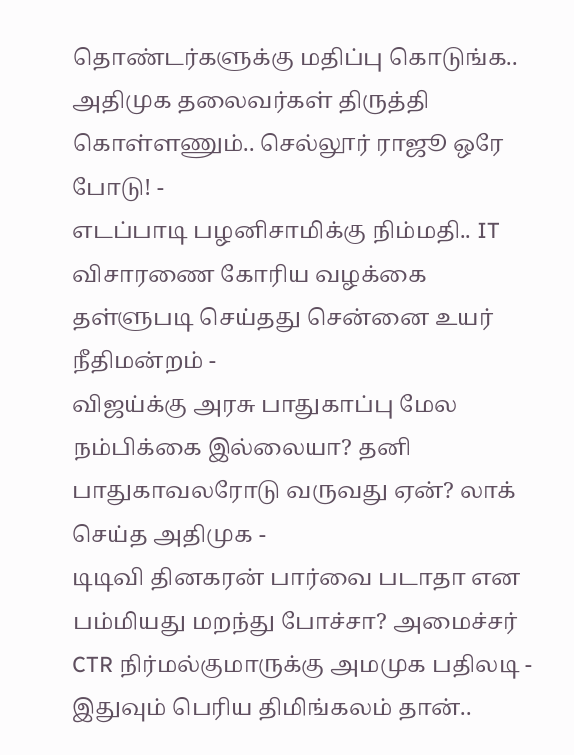தொண்டர்களுக்கு மதிப்பு கொடுங்க.. அதிமுக தலைவர்கள் திருத்தி கொள்ளணும்.. செல்லூர் ராஜூ ஒரே போடு! -
எடப்பாடி பழனிசாமிக்கு நிம்மதி.. IT விசாரணை கோரிய வழக்கை தள்ளுபடி செய்தது சென்னை உயர் நீதிமன்றம் -
விஜய்க்கு அரசு பாதுகாப்பு மேல நம்பிக்கை இல்லையா? தனி பாதுகாவலரோடு வருவது ஏன்? லாக் செய்த அதிமுக -
டிடிவி தினகரன் பார்வை படாதா என பம்மியது மறந்து போச்சா? அமைச்சர் CTR நிர்மல்குமாருக்கு அமமுக பதிலடி -
இதுவும் பெரிய திமிங்கலம் தான்..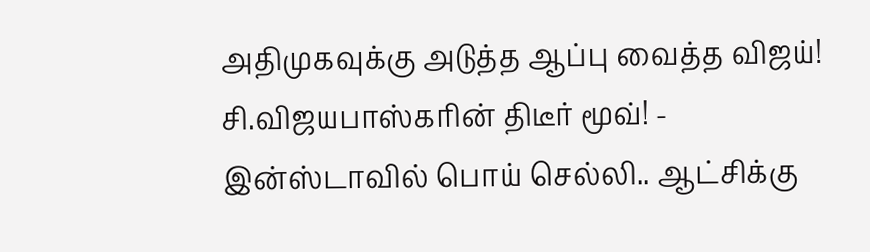அதிமுகவுக்கு அடுத்த ஆப்பு வைத்த விஜய்! சி.விஜயபாஸ்கரின் திடீர் மூவ்! -
இன்ஸ்டாவில் பொய் செல்லி.. ஆட்சிக்கு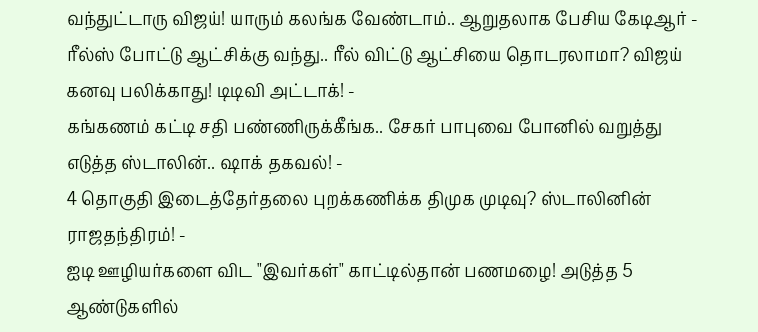வந்துட்டாரு விஜய்! யாரும் கலங்க வேண்டாம்.. ஆறுதலாக பேசிய கேடிஆர் -
ரீல்ஸ் போட்டு ஆட்சிக்கு வந்து.. ரீல் விட்டு ஆட்சியை தொடரலாமா? விஜய் கனவு பலிக்காது! டிடிவி அட்டாக்! -
கங்கணம் கட்டி சதி பண்ணிருக்கீங்க.. சேகர் பாபுவை போனில் வறுத்து எடுத்த ஸ்டாலின்.. ஷாக் தகவல்! -
4 தொகுதி இடைத்தேர்தலை புறக்கணிக்க திமுக முடிவு? ஸ்டாலினின் ராஜதந்திரம்! -
ஐடி ஊழியர்களை விட "இவர்கள்" காட்டில்தான் பணமழை! அடுத்த 5 ஆண்டுகளில்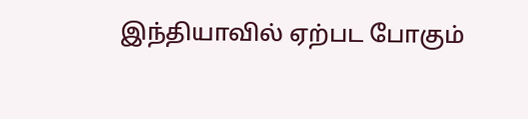இந்தியாவில் ஏற்பட போகும்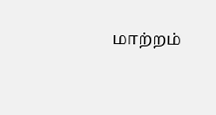மாற்றம்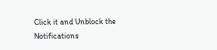Click it and Unblock the Notifications